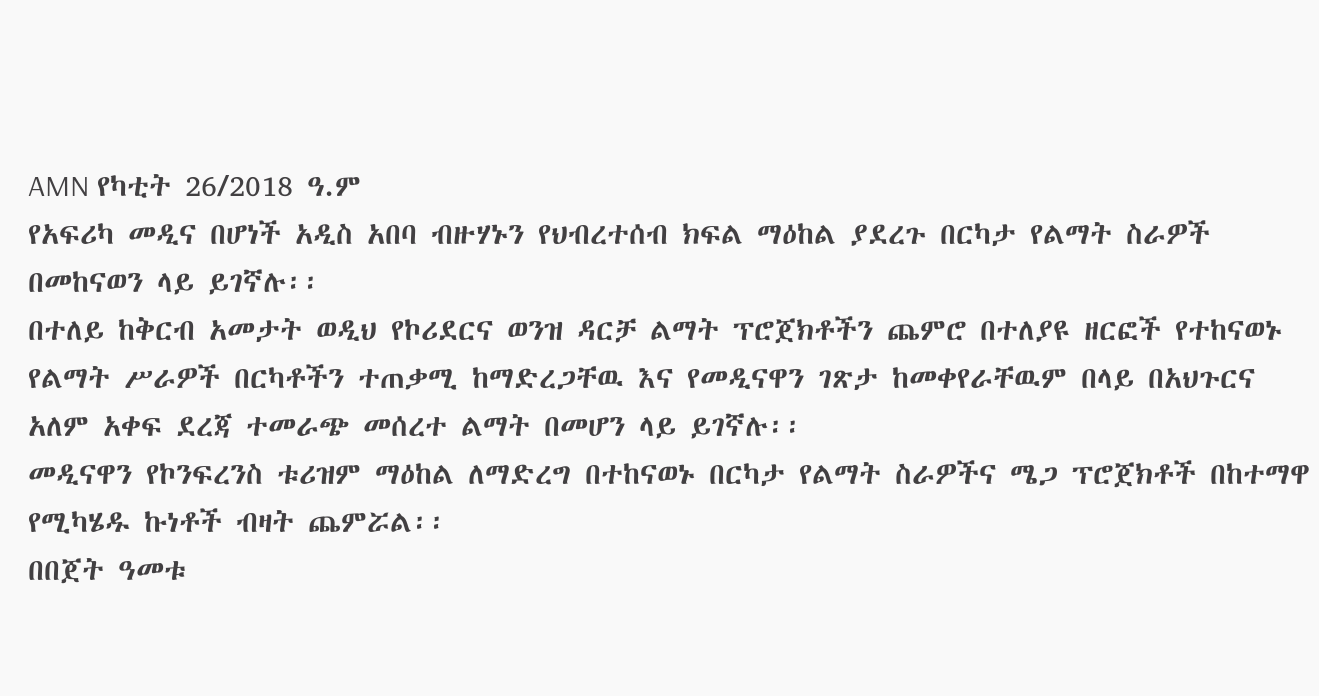AMN የካቲት 26/2018 ዓ.ም
የአፍሪካ መዲና በሆነች አዲስ አበባ ብዙሃኑን የህብረተሰብ ክፍል ማዕከል ያደረጉ በርካታ የልማት ስራዎች በመከናወን ላይ ይገኛሉ፡፡
በተለይ ከቅርብ አመታት ወዲህ የኮሪደርና ወንዝ ዳርቻ ልማት ፕሮጀክቶችን ጨምሮ በተለያዩ ዘርፎች የተከናወኑ የልማት ሥራዎች በርካቶችን ተጠቃሚ ከማድረጋቸዉ እና የመዲናዋን ገጽታ ከመቀየራቸዉም በላይ በአህጉርና አለም አቀፍ ደረጃ ተመራጭ መሰረተ ልማት በመሆን ላይ ይገኛሉ፡፡
መዲናዋን የኮንፍረንስ ቱሪዝም ማዕከል ለማድረግ በተከናወኑ በርካታ የልማት ስራዎችና ሜጋ ፕሮጀክቶች በከተማዋ የሚካሄዱ ኩነቶች ብዛት ጨምሯል፡፡
በበጀት ዓመቱ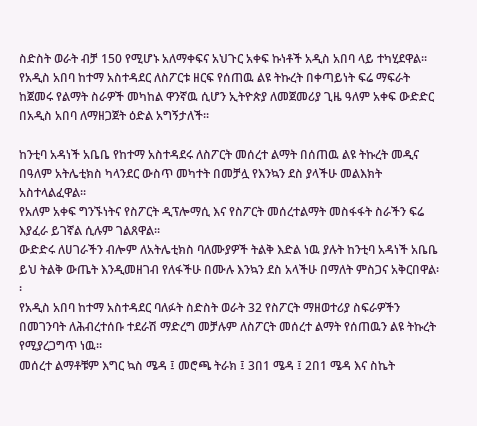ስድስት ወራት ብቻ 150 የሚሆኑ አለማቀፍና አህጉር አቀፍ ኩነቶች አዲስ አበባ ላይ ተካሂደዋል፡፡
የአዲስ አበባ ከተማ አስተዳደር ለስፖርቱ ዘርፍ የሰጠዉ ልዩ ትኩረት በቀጣይነት ፍሬ ማፍራት ከጀመሩ የልማት ስራዎች መካከል ዋንኛዉ ሲሆን ኢትዮጵያ ለመጀመሪያ ጊዜ ዓለም አቀፍ ውድድር በአዲስ አበባ ለማዘጋጀት ዕድል አግኝታለች፡፡

ከንቲባ አዳነች አቤቤ የከተማ አስተዳደሩ ለስፖርት መሰረተ ልማት በሰጠዉ ልዩ ትኩረት መዲና በዓለም አትሌቲክስ ካላንደር ውስጥ መካተት በመቻሏ የእንኳን ደስ ያላችሁ መልእክት አስተላልፈዋል፡፡
የአለም አቀፍ ግንኙነትና የስፖርት ዲፕሎማሲ እና የስፖርት መሰረተልማት መስፋፋት ስራችን ፍሬ እያፈራ ይገኛል ሲሉም ገልጸዋል፡፡
ውድድሩ ለሀገራችን ብሎም ለአትሌቲክስ ባለሙያዎች ትልቅ እድል ነዉ ያሉት ከንቲባ አዳነች አቤቤ ይህ ትልቅ ውጤት እንዲመዘገብ የለፋችሁ በሙሉ እንኳን ደስ አላችሁ በማለት ምስጋና አቅርበዋል፡፡
የአዲስ አበባ ከተማ አስተዳደር ባለፉት ስድስት ወራት 32 የስፖርት ማዘወተሪያ ስፍራዎችን በመገንባት ለሕብረተሰቡ ተደራሽ ማድረግ መቻሉም ለስፖርት መሰረተ ልማት የሰጠዉን ልዩ ትኩረት የሚያረጋግጥ ነዉ፡፡
መሰረተ ልማቶቹም እግር ኳስ ሜዳ ፤ መሮጫ ትራክ ፤ 3በ1 ሜዳ ፤ 2በ1 ሜዳ እና ስኬት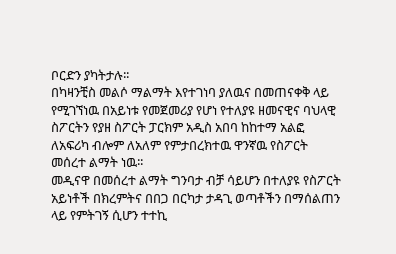ቦርድን ያካትታሉ፡፡
በካዛንቺስ መልሶ ማልማት እየተገነባ ያለዉና በመጠናቀቅ ላይ የሚገኘነዉ በአይነቱ የመጀመሪያ የሆነ የተለያዩ ዘመናዊና ባህላዊ ስፖርትን የያዘ ስፖርት ፓርክም አዲስ አበባ ከከተማ አልፎ ለአፍሪካ ብሎም ለአለም የምታበረክተዉ ዋንኛዉ የስፖርት መሰረተ ልማት ነዉ፡፡
መዲናዋ በመሰረተ ልማት ግንባታ ብቻ ሳይሆን በተለያዩ የስፖርት አይነቶች በክረምትና በበጋ በርካታ ታዳጊ ወጣቶችን በማሰልጠን ላይ የምትገኝ ሲሆን ተተኪ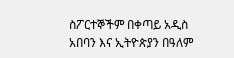ስፖርተኞችም በቀጣይ አዲስ አበባን እና ኢትዮጵያን በዓለም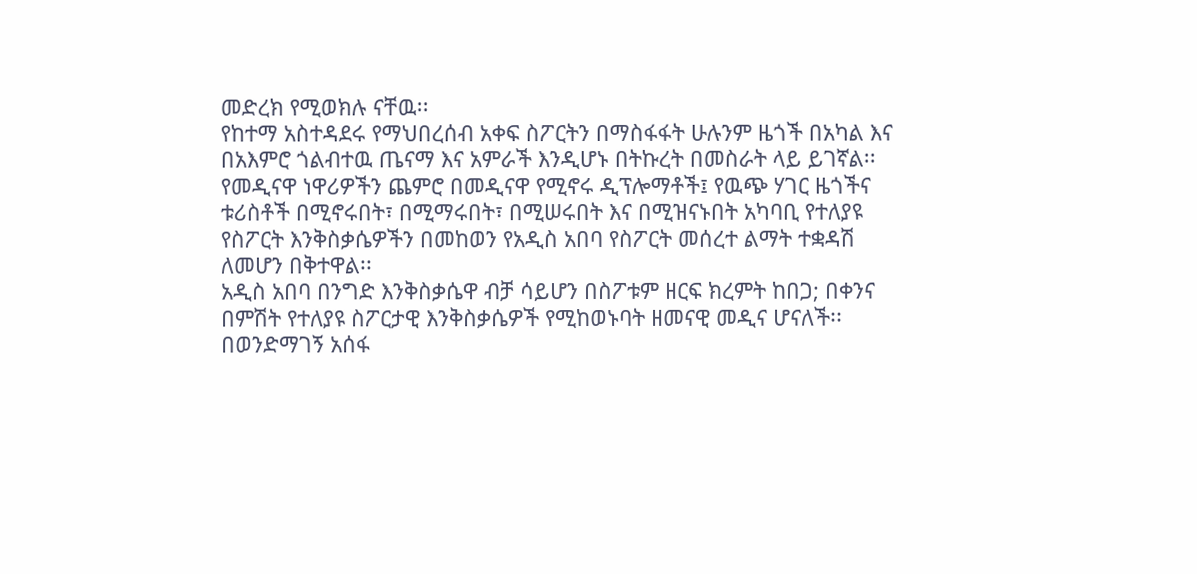መድረክ የሚወክሉ ናቸዉ፡፡
የከተማ አስተዳደሩ የማህበረሰብ አቀፍ ስፖርትን በማስፋፋት ሁሉንም ዜጎች በአካል እና በአእምሮ ጎልብተዉ ጤናማ እና አምራች እንዲሆኑ በትኩረት በመስራት ላይ ይገኛል፡፡
የመዲናዋ ነዋሪዎችን ጨምሮ በመዲናዋ የሚኖሩ ዲፕሎማቶች፤ የዉጭ ሃገር ዜጎችና ቱሪስቶች በሚኖሩበት፣ በሚማሩበት፣ በሚሠሩበት እና በሚዝናኑበት አካባቢ የተለያዩ የስፖርት እንቅስቃሴዎችን በመከወን የአዲስ አበባ የስፖርት መሰረተ ልማት ተቋዳሽ ለመሆን በቅተዋል፡፡
አዲስ አበባ በንግድ እንቅስቃሴዋ ብቻ ሳይሆን በስፖቱም ዘርፍ ክረምት ከበጋ; በቀንና በምሽት የተለያዩ ስፖርታዊ እንቅስቃሴዎች የሚከወኑባት ዘመናዊ መዲና ሆናለች፡፡
በወንድማገኝ አሰፋ